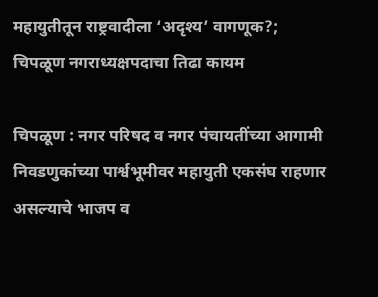महायुतीतून राष्ट्रवादीला ‘अदृश्य’ वागणूक?; चिपळूण नगराध्यक्षपदाचा तिढा कायम

चिपळूण : नगर परिषद व नगर पंचायतींच्या आगामी निवडणुकांच्या पार्श्वभूमीवर महायुती एकसंघ राहणार असल्याचे भाजप व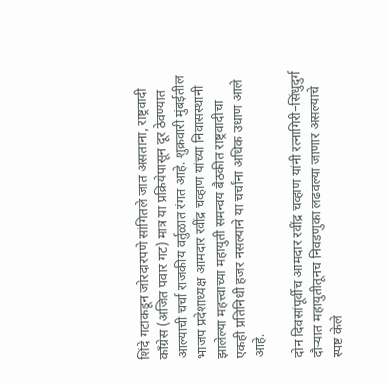शिंदे गटाकडून जोरदारपणे सांगितले जात असताना, राष्ट्रवादी काँग्रेस (अजित पवार गट) मात्र या प्रक्रियेपासून दूर ठेवण्यात आल्याची चर्चा राजकीय वर्तुळात रंगत आहे. शुक्रवारी मुंबईतील भाजप प्रदेशाध्यक्ष आमदार रवींद्र चव्हाण यांच्या निवासस्थानी झालेल्या महत्त्वाच्या महायुती समन्वय बैठकीत राष्ट्रवादीचा एकही प्रतिनिधी हजर नसल्याने या चर्चांना अधिक उधाण आले आहे.

दोन दिवसांपूर्वीच आमदार रवींद्र चव्हाण यांनी रत्नागिरी–सिंधुदुर्ग दौऱ्यात महायुतीतूनच निवडणुका लढवल्या जाणार असल्याचे स्पष्ट केले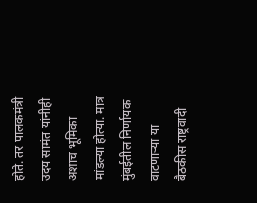होते. तर पालकमंत्री उदय सामंत यांनीही अशाच भूमिका मांडल्या होत्या. मात्र मुंबईतील निर्णायक वाटणाऱ्या या बैठकीस राष्ट्रवादी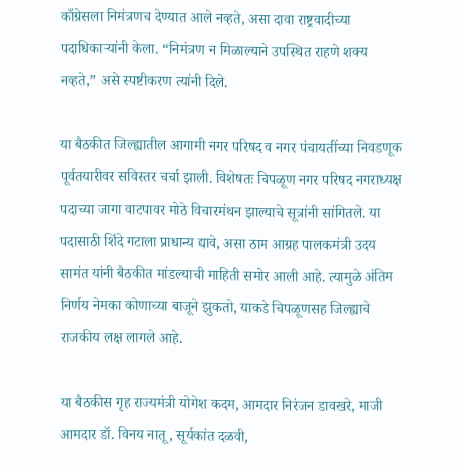काँग्रेसला निमंत्रणच देण्यात आले नव्हते, असा दावा राष्ट्रवादीच्या पदाधिकाऱ्यांनी केला. “निमंत्रण न मिळाल्याने उपस्थित राहणे शक्य नव्हते,” असे स्पष्टीकरण त्यांनी दिले.

या बैठकीत जिल्ह्यातील आगामी नगर परिषद व नगर पंचायतींच्या निवडणूक पूर्वतयारीवर सविस्तर चर्चा झाली. विशेषतः चिपळूण नगर परिषद नगराध्यक्ष पदाच्या जागा वाटपावर मोठे विचारमंथन झाल्याचे सूत्रांनी सांगितले. या पदासाठी शिंदे गटाला प्राधान्य द्यावे, असा ठाम आग्रह पालकमंत्री उदय सामंत यांनी बैठकीत मांडल्याची माहिती समोर आली आहे. त्यामुळे अंतिम निर्णय नेमका कोणाच्या बाजूने झुकतो, याकडे चिपळूणसह जिल्ह्याचे राजकीय लक्ष लागले आहे.

या बैठकीस गृह राज्यमंत्री योगेश कदम, आमदार निरंजन डावखरे, माजी आमदार डॉ. विनय नातू, सूर्यकांत दळवी,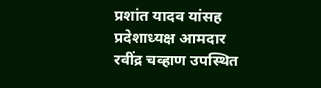प्रशांत यादव यांसह प्रदेशाध्यक्ष आमदार रवींद्र चव्हाण उपस्थित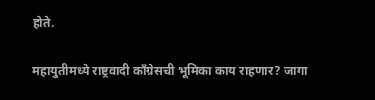होते.

महायुतीमध्ये राष्ट्रवादी काँग्रेसची भूमिका काय राहणार? जागा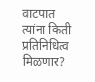वाटपात त्यांना किती प्रतिनिधित्व मिळणार?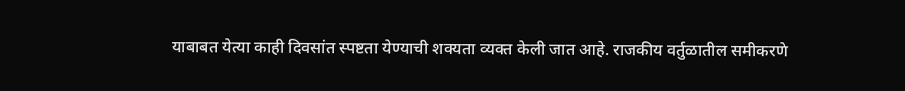याबाबत येत्या काही दिवसांत स्पष्टता येण्याची शक्यता व्यक्त केली जात आहे. राजकीय वर्तुळातील समीकरणे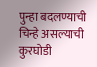पुन्हा बदलण्याची चिन्हे असल्याची कुरघोडी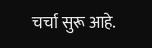चर्चा सुरू आहे.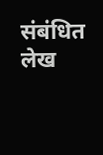संबंधित लेख